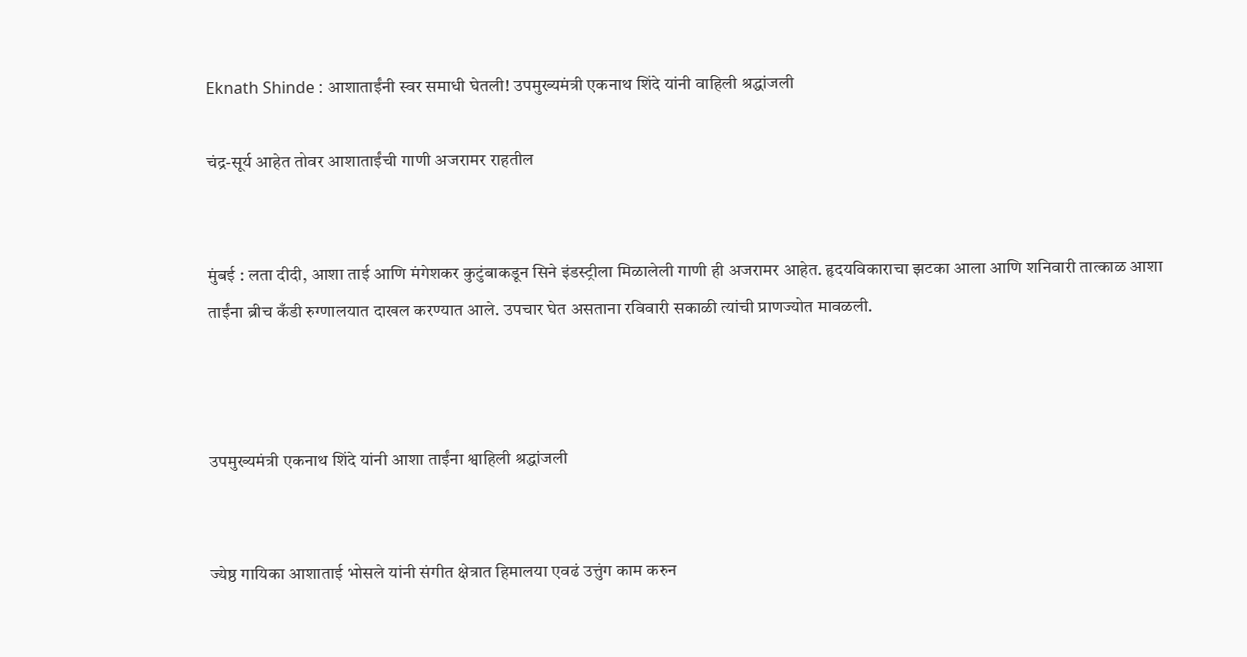Eknath Shinde : आशाताईंनी स्वर समाधी घेतली! उपमुख्यमंत्री एकनाथ शिंदे यांनी वाहिली श्रद्धांजली

चंद्र-सूर्य आहेत तोवर आशाताईंची गाणी अजरामर राहतील


मुंबई : लता दीदी, आशा ताई आणि मंगेशकर कुटुंबाकडून सिने इंडस्ट्रीला मिळालेली गाणी ही अजरामर आहेत. हृदयविकाराचा झटका आला आणि शनिवारी तात्काळ आशा ताईंना ब्रीच कँडी रुग्णालयात दाखल करण्यात आले. उपचार घेत असताना रविवारी सकाळी त्यांची प्राणज्योत मावळली.



उपमुख्यमंत्री एकनाथ शिंदे यांनी आशा ताईंना श्वाहिली श्रद्धांजली


ज्येष्ठ गायिका आशाताई भोसले यांनी संगीत क्षेत्रात हिमालया एवढं उत्तुंग काम करुन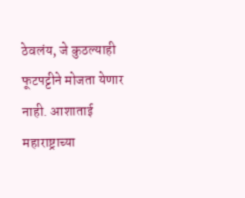ठेवलंय, जे कुठल्याही फूटपट्टीने मोजता येणार नाही. आशाताई महाराष्ट्राच्या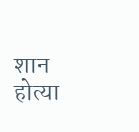शान होत्या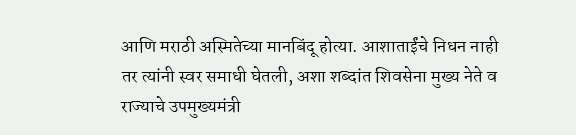आणि मराठी अस्मितेच्या मानबिंदू होत्या. आशाताईंचे निधन नाही तर त्यांनी स्वर समाधी घेतली, अशा शब्दांत शिवसेना मुख्य नेते व राज्याचे उपमुख्यमंत्री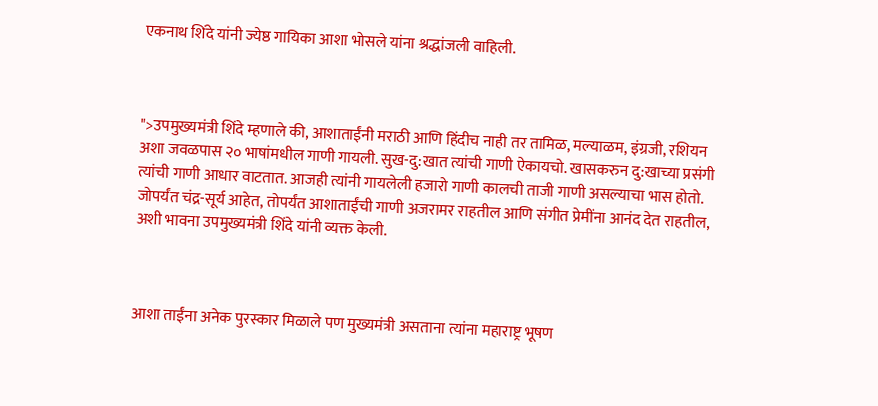एकनाथ शिंदे यांनी ज्येष्ठ गायिका आशा भोसले यांना श्रद्धांजली वाहिली.



">उपमुख्यमंत्री शिंदे म्हणाले की, आशाताईंनी मराठी आणि हिंदीच नाही तर तामिळ, मल्याळम, इंग्रजी, रशियन अशा जवळपास २० भाषांमधील गाणी गायली. सुख-दु:खात त्यांची गाणी ऐकायचो. खासकरुन दु:खाच्या प्रसंगी त्यांची गाणी आधार वाटतात. आजही त्यांनी गायलेली हजारो गाणी कालची ताजी गाणी असल्याचा भास होतो. जोपर्यंत चंद्र-सूर्य आहेत, तोपर्यंत आशाताईंची गाणी अजरामर राहतील आणि संगीत प्रेमींना आनंद देत राहतील, अशी भावना उपमुख्यमंत्री शिंदे यांनी व्यक्त केली.



आशा ताईंना अनेक पुरस्कार मिळाले पण मुख्यमंत्री असताना त्यांना महाराष्ट्र भूषण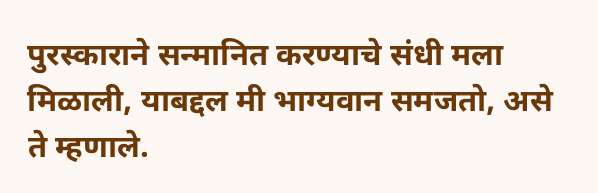पुरस्काराने सन्मानित करण्याचे संधी मला मिळाली, याबद्दल मी भाग्यवान समजतो, असे ते म्हणाले.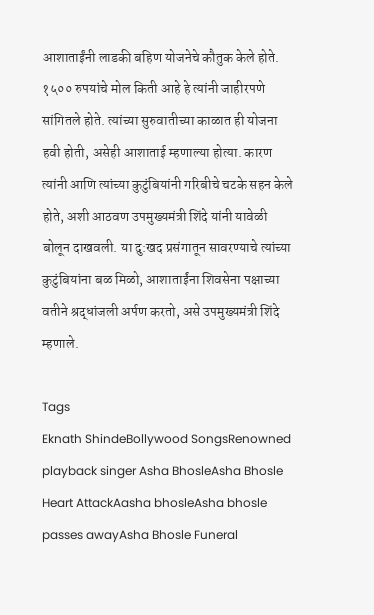आशाताईंनी लाडकी बहिण योजनेचे कौतुक केले होते. १५०० रुपयांचे मोल किती आहे हे त्यांनी जाहीरपणे सांगितले होते. त्यांच्या सुरुवातीच्या काळात ही योजना हवी होती, असेही आशाताई म्हणाल्या होत्या. कारण त्यांनी आणि त्यांच्या कुटुंबियांनी गरिबीचे चटके सहन केले होते, अशी आठवण उपमुख्यमंत्री शिंदे यांनी यावेळी बोलून दाखवली. या दु:खद प्रसंगातून सावरण्याचे त्यांच्या कुटुंबियांना बळ मिळो, आशाताईंना शिवसेना पक्षाच्या वतीने श्रद्धांजली अर्पण करतो, असे उपमुख्यमंत्री शिंदे म्हणाले.

Tags
Eknath ShindeBollywood SongsRenowned playback singer Asha BhosleAsha Bhosle Heart AttackAasha bhosleAsha bhosle passes awayAsha Bhosle Funeral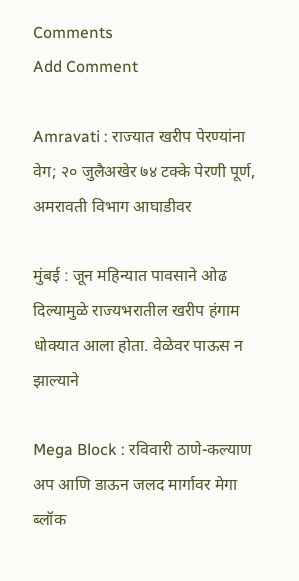Comments
Add Comment

Amravati : राज्यात खरीप पेरण्यांना वेग; २० जुलैअखेर ७४ टक्के पेरणी पूर्ण, अमरावती विभाग आघाडीवर

मुंबई : जून महिन्यात पावसाने ओढ दिल्यामुळे राज्यभरातील खरीप हंगाम धोक्यात आला होता. वेळेवर पाऊस न झाल्याने

Mega Block : रविवारी ठाणे-कल्याण अप आणि डाऊन जलद मार्गावर मेगा ब्लॉक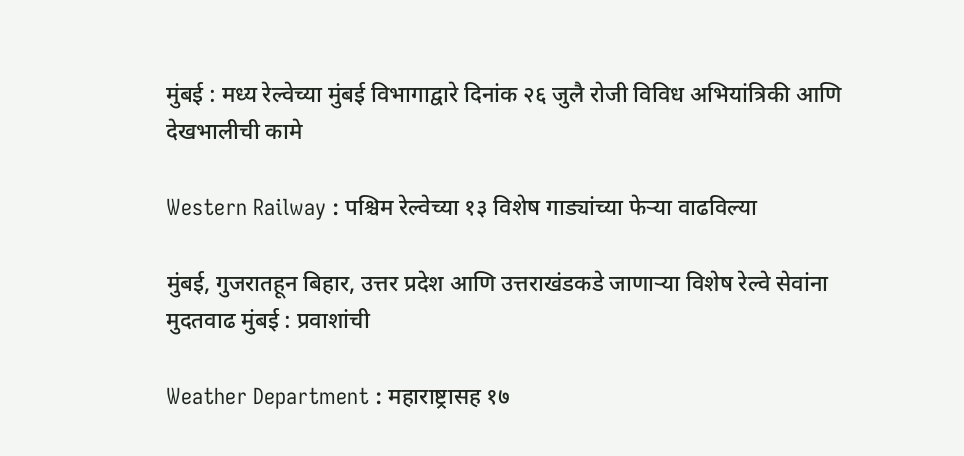मुंबई : मध्य रेल्वेच्या मुंबई विभागाद्वारे दिनांक २६ जुलै रोजी विविध अभियांत्रिकी आणि देखभालीची कामे

Western Railway : पश्चिम रेल्वेच्या १३ विशेष गाड्यांच्या फेऱ्या वाढविल्या

मुंबई, गुजरातहून बिहार, उत्तर प्रदेश आणि उत्तराखंडकडे जाणाऱ्या विशेष रेल्वे सेवांना मुदतवाढ मुंबई : प्रवाशांची

Weather Department : महाराष्ट्रासह १७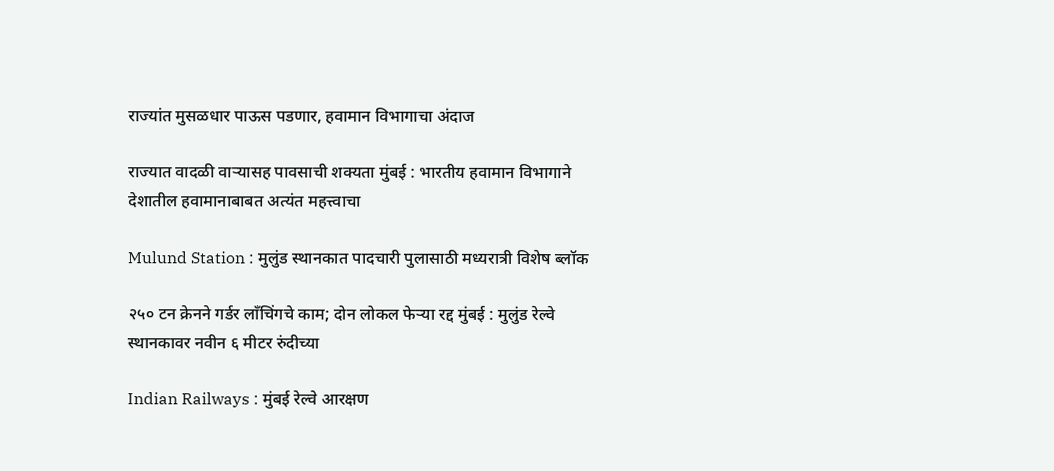राज्यांत मुसळधार पाऊस पडणार, हवामान विभागाचा अंदाज

राज्यात वादळी वाऱ्यासह पावसाची शक्यता मुंबई : भारतीय हवामान विभागाने देशातील हवामानाबाबत अत्यंत महत्त्वाचा

Mulund Station : मुलुंड स्थानकात पादचारी पुलासाठी मध्यरात्री विशेष ब्लॉक

२५० टन क्रेनने गर्डर लाँचिंगचे काम; दोन लोकल फेऱ्या रद्द मुंबई : मुलुंड रेल्वे स्थानकावर नवीन ६ मीटर रुंदीच्या

Indian Railways : मुंबई रेल्वे आरक्षण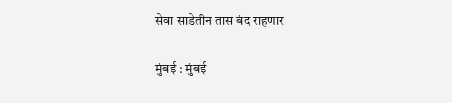सेवा साडेतीन तास बंद राहणार

मुंबई : मुंबई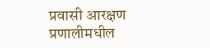प्रवासी आरक्षण प्रणालीमधील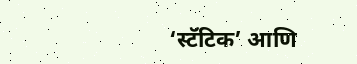‘स्टॅटिक’ आणि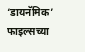‘डायनॅमिक’ फाइल्सच्या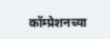कॉम्प्रेशनच्या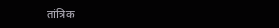तांत्रिक